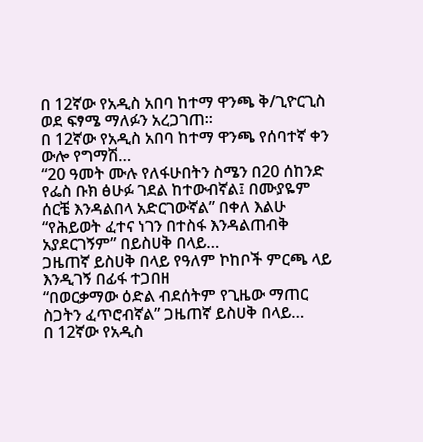በ 12ኛው የአዲስ አበባ ከተማ ዋንጫ ቅ/ጊዮርጊስ ወደ ፍፃሜ ማለፉን አረጋገጠ።
በ 12ኛው የአዲስ አበባ ከተማ ዋንጫ የሰባተኛ ቀን ውሎ የግማሽ…
“20 ዓመት ሙሉ የለፋሁበትን ስሜን በ20 ሰከንድ የፌስ ቡክ ፅሁፉ ገደል ከተውብኛል፤ በሙያዬም ሰርቼ እንዳልበላ አድርገውኛል” በቀለ እልሁ
“የሕይወት ፈተና ነገን በተስፋ እንዳልጠብቅ አያደርገኝም” በይስሀቅ በላይ…
ጋዜጠኛ ይስሀቅ በላይ የዓለም ኮከቦች ምርጫ ላይ እንዲገኝ በፊፋ ተጋበዘ
“በወርቃማው ዕድል ብደሰትም የጊዜው ማጠር ስጋትን ፈጥሮብኛል” ጋዜጠኛ ይስሀቅ በላይ…
በ 12ኛው የአዲስ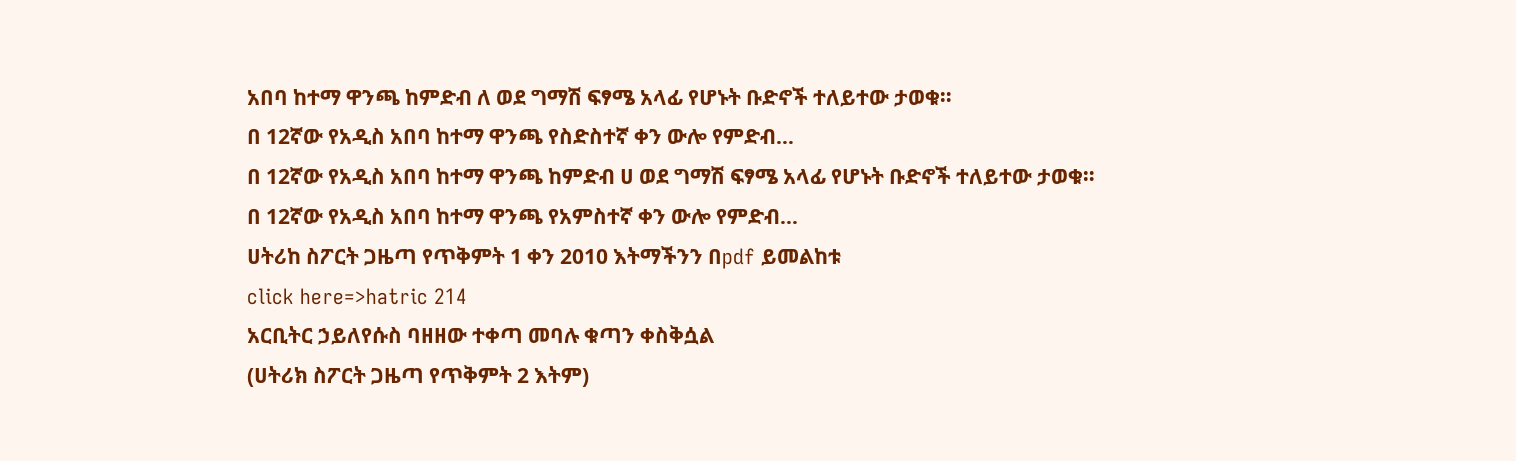አበባ ከተማ ዋንጫ ከምድብ ለ ወደ ግማሽ ፍፃሜ አላፊ የሆኑት ቡድኖች ተለይተው ታወቁ።
በ 12ኛው የአዲስ አበባ ከተማ ዋንጫ የስድስተኛ ቀን ውሎ የምድብ…
በ 12ኛው የአዲስ አበባ ከተማ ዋንጫ ከምድብ ሀ ወደ ግማሽ ፍፃሜ አላፊ የሆኑት ቡድኖች ተለይተው ታወቁ።
በ 12ኛው የአዲስ አበባ ከተማ ዋንጫ የአምስተኛ ቀን ውሎ የምድብ…
ሀትሪከ ስፖርት ጋዜጣ የጥቅምት 1 ቀን 2010 እትማችንን በpdf ይመልከቱ
click here=>hatric 214
አርቢትር ኃይለየሱስ ባዘዘው ተቀጣ መባሉ ቁጣን ቀስቅሷል
(ሀትሪክ ስፖርት ጋዜጣ የጥቅምት 2 እትም)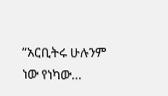“አርቢትሩ ሁሉንም ነው የነካው…